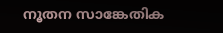നൂതന സാങ്കേതിക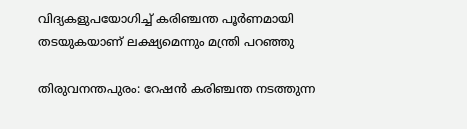വിദ്യകളുപയോഗിച്ച് കരിഞ്ചന്ത പൂര്‍ണമായി തടയുകയാണ് ലക്ഷ്യമെന്നും മന്ത്രി പറഞ്ഞു

തിരുവനന്തപുരം: റേഷന്‍ കരി‍ഞ്ചന്ത നടത്തുന്ന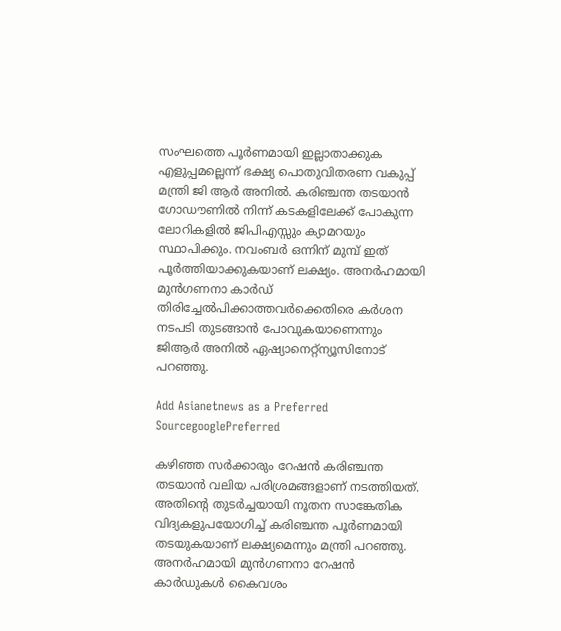സംഘത്തെ പൂര്‍ണമായി ഇല്ലാതാക്കുക എളുപ്പമല്ലെന്ന് ഭക്ഷ്യ പൊതുവിതരണ വകുപ്പ് മന്ത്രി ജി ആര്‍ അനില്‍. കരിഞ്ചന്ത തടയാന്‍ ഗോഡൗണില്‍ നിന്ന് കടകളിലേക്ക് പോകുന്ന ലോറികളില്‍ ജിപിഎസ്സും ക്യാമറയും സ്ഥാപിക്കും. നവംബര്‍ ഒന്നിന് മുമ്പ് ഇത് പൂർത്തിയാക്കുകയാണ് ലക്ഷ്യം. അനര്‍ഹമായി മുന്‍ഗണനാ കാര്‍ഡ് തിരിച്ചേല്‍പിക്കാത്തവര്‍ക്കെതിരെ കര്‍ശന നടപടി തുടങ്ങാന്‍ പോവുകയാണെന്നും ജിആര്‍ അനില്‍ ഏഷ്യാനെറ്റ്ന്യൂസിനോട് പറഞ്ഞു.

Add Asianetnews as a Preferred SourcegooglePreferred

കഴിഞ്ഞ സര്‍ക്കാരും റേഷന്‍ കരിഞ്ചന്ത തടയാന്‍ വലിയ പരിശ്രമങ്ങളാണ് നടത്തിയത്. അതിന്‍റെ തുടര്‍ച്ചയായി നൂതന സാങ്കേതിക വിദ്യകളുപയോഗിച്ച് കരിഞ്ചന്ത പൂര്‍ണമായി തടയുകയാണ് ലക്ഷ്യമെന്നും മന്ത്രി പറഞ്ഞു. അനര്‍ഹമായി മു‍ന്‍ഗണനാ റേഷന്‍ കാര്‍ഡുകള്‍ കൈവശം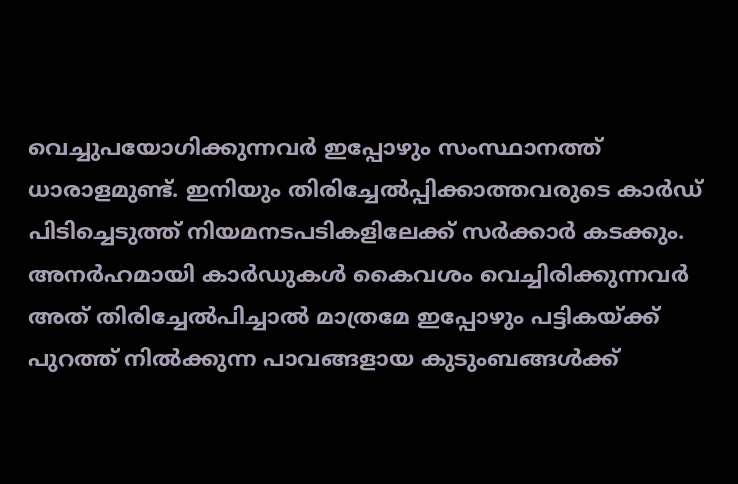വെച്ചുപയോഗിക്കുന്നവര്‍ ഇപ്പോഴും സംസ്ഥാനത്ത് ധാരാളമുണ്ട്. ഇനിയും തിരിച്ചേല്‍പ്പിക്കാത്തവരുടെ കാര്‍ഡ് പിടിച്ചെടുത്ത് നിയമനടപടികളിലേക്ക് സര്‍ക്കാര്‍ കടക്കും. അനര്‍ഹമായി കാര്‍ഡുകള്‍ കൈവശം വെച്ചിരിക്കുന്നവര്‍ അത് തിരിച്ചേല്‍പിച്ചാല്‍ മാത്രമേ ഇപ്പോഴും പട്ടികയ്ക്ക് പുറത്ത് നില്‍ക്കുന്ന പാവങ്ങളായ കുടുംബങ്ങള്‍ക്ക്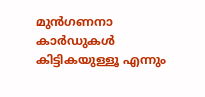മുന്‍ഗണനാ കാര്‍ഡുകള്‍ കിട്ടികയുള്ളൂ എന്നും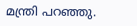മന്ത്രി പറഞ്ഞു.